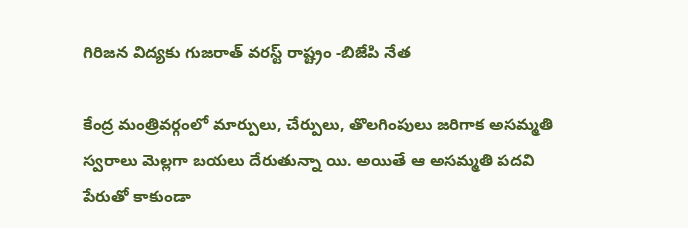గిరిజన విద్యకు గుజరాత్ వరస్ట్ రాష్ట్రం -బి‌జే‌పి నేత

కేంద్ర మంత్రివర్గంలో మార్పులు, చేర్పులు, తొలగింపులు జరిగాక అసమ్మతి స్వరాలు మెల్లగా బయలు దేరుతున్నా యి. అయితే ఆ అసమ్మతి పదవి పేరుతో కాకుండా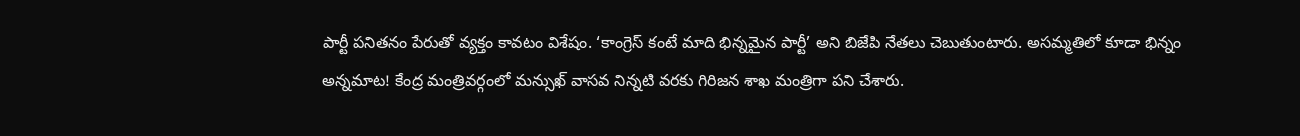పార్టీ పనితనం పేరుతో వ్యక్తం కావటం విశేషం. ‘కాంగ్రెస్ కంటే మాది భిన్నమైన పార్టీ’ అని బి‌జే‌పి నేతలు చెబుతుంటారు. అసమ్మతిలో కూడా భిన్నం అన్నమాట! కేంద్ర మంత్రివర్గంలో మన్సుఖ్ వాసవ నిన్నటి వరకు గిరిజన శాఖ మంత్రిగా పని చేశారు.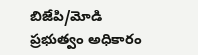బి‌జే‌పి/మోడి ప్రభుత్వం అధికారం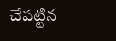చేపట్టిన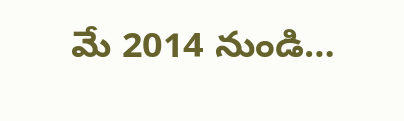మే 2014 నుండి…